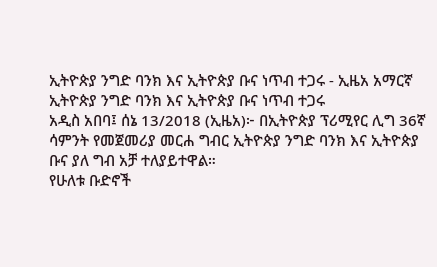ኢትዮጵያ ንግድ ባንክ እና ኢትዮጵያ ቡና ነጥብ ተጋሩ - ኢዜአ አማርኛ
ኢትዮጵያ ንግድ ባንክ እና ኢትዮጵያ ቡና ነጥብ ተጋሩ
አዲስ አበባ፤ ሰኔ 13/2018 (ኢዜአ)፦ በኢትዮጵያ ፕሪሚየር ሊግ 36ኛ ሳምንት የመጀመሪያ መርሐ ግብር ኢትዮጵያ ንግድ ባንክ እና ኢትዮጵያ ቡና ያለ ግብ አቻ ተለያይተዋል።
የሁለቱ ቡድኖች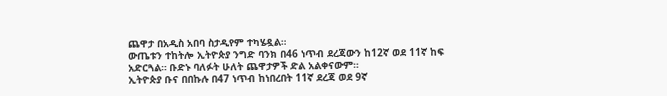ጨዋታ በአዲስ አበባ ስታዲየም ተካሄዷል።
ውጤቱን ተከትሎ ኢትዮጵያ ንግድ ባንክ በ46 ነጥብ ደረጃውን ከ12ኛ ወደ 11ኛ ከፍ አድርጓል። ቡድኑ ባለፉት ሁለት ጨዋታዎች ድል አልቀናውም።
ኢትዮጵያ ቡና በበኩሉ በ47 ነጥብ ከነበረበት 11ኛ ደረጃ ወደ 9ኛ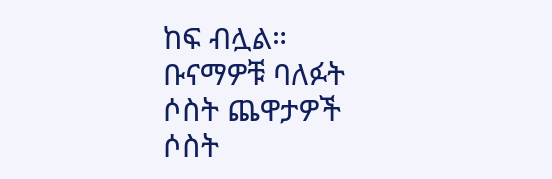ከፍ ብሏል።
ቡናማዎቹ ባለፉት ሶስት ጨዋታዎች ሶስት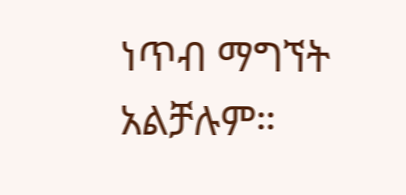ነጥብ ማግኘት አልቻሉም።